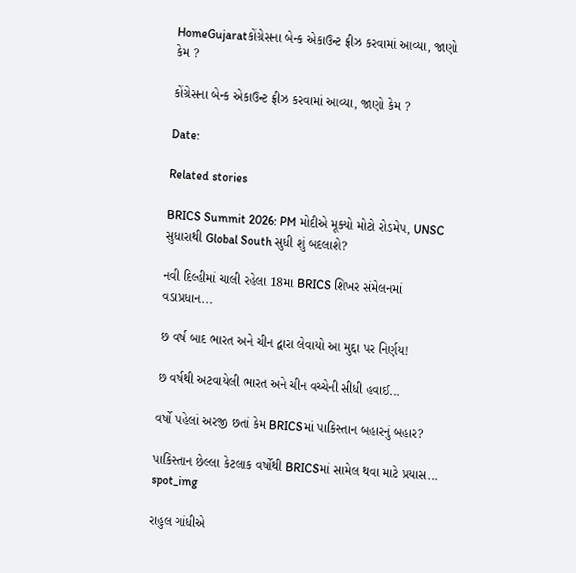HomeGujaratકોંગ્રેસના બેન્ક એકાઉન્ટ ફ્રીઝ કરવામાં આવ્યા, જાણો કેમ ?

કોંગ્રેસના બેન્ક એકાઉન્ટ ફ્રીઝ કરવામાં આવ્યા, જાણો કેમ ?

Date:

Related stories

BRICS Summit 2026: PM મોદીએ મૂક્યો મોટો રોડમેપ, UNSC સુધારાથી Global South સુધી શું બદલાશે?

નવી દિલ્હીમાં ચાલી રહેલા 18મા BRICS શિખર સંમેલનમાં વડાપ્રધાન...

છ વર્ષ બાદ ભારત અને ચીન દ્વારા લેવાયો આ મુદ્દા પર નિર્ણય!

છ વર્ષથી અટવાયેલી ભારત અને ચીન વચ્ચેની સીધી હવાઈ...

વર્ષો પહેલાં અરજી છતાં કેમ BRICSમાં પાકિસ્તાન બહારનું બહાર?

પાકિસ્તાન છેલ્લા કેટલાક વર્ષોથી BRICSમાં સામેલ થવા માટે પ્રયાસ...
spot_img

રાહુલ ગાંધીએ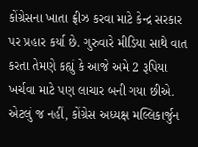કોંગ્રેસના ખાતા ફ્રીઝ કરવા માટે કેન્દ્ર સરકાર પર પ્રહાર કર્યા છે. ગુરુવારે મીડિયા સાથે વાત કરતા તેમણે કહ્યું કે આજે અમે 2 રૂપિયા ખર્ચવા માટે પણ લાચાર બની ગયા છીએ. એટલું જ નહીં, કોંગ્રેસ અધ્યક્ષ મલ્લિકાર્જુન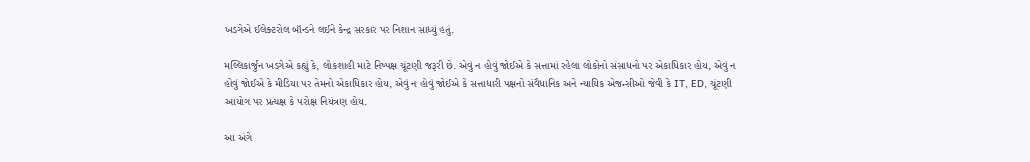ખડગેએ ઈલેક્ટરોલ બૉન્ડને લઈને કેન્દ્ર સરકાર પર નિશાન સાધ્યું હતું.

મલ્લિકાર્જુન ખડગેએ કહ્યું કે, લોકશાહી માટે નિષ્પક્ષ ચૂંટણી જરૂરી છે. એવું ન હોવું જોઈએ કે સત્તામાં રહેલા લોકોનો સંસાધનો પર એકાધિકાર હોય, એવું ન હોવું જોઈએ કે મીડિયા પર તેમનો એકાધિકાર હોય, એવું ન હોવું જોઈએ કે સત્તાધારી પક્ષનો સંવૈધાનિક અને ન્યાયિક એજન્સીઓ જેવી કે IT, ED, ચૂંટણી આયોગ પર પ્રત્યક્ષ કે પરોક્ષ નિયંત્રણ હોય.

આ અંગે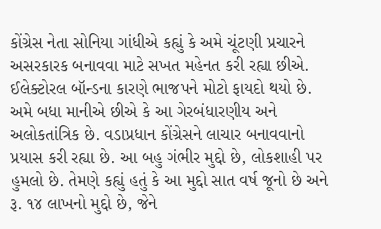કોંગ્રેસ નેતા સોનિયા ગાંધીએ કહ્યું કે અમે ચૂંટણી પ્રચારને અસરકારક બનાવવા માટે સખત મહેનત કરી રહ્યા છીએ. ઈલેક્ટોરલ બૉન્ડના કારણે ભાજપને મોટો ફાયદો થયો છે. અમે બધા માનીએ છીએ કે આ ગેરબંધારણીય અને અલોકતાંત્રિક છે. વડાપ્રધાન કોંગ્રેસને લાચાર બનાવવાનો પ્રયાસ કરી રહ્યા છે. આ બહુ ગંભીર મુદ્દો છે, લોકશાહી પર હુમલો છે. તેમણે કહ્યું હતું કે આ મુદ્દો સાત વર્ષ જૂનો છે અને રૂ. ૧૪ લાખનો મુદ્દો છે, જેને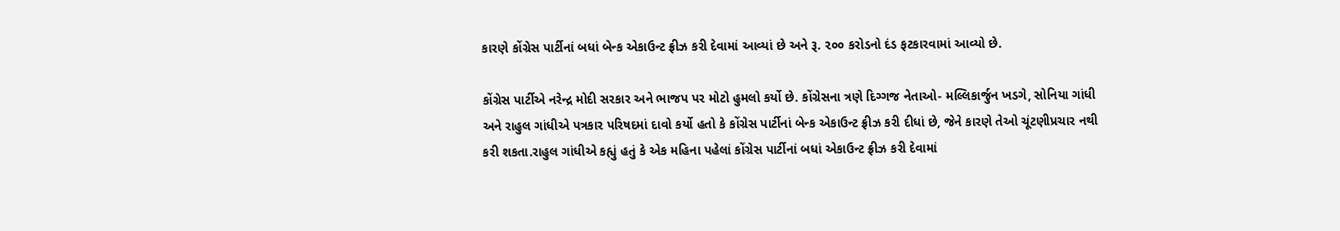કારણે કોંગ્રેસ પાર્ટીનાં બધાં બેન્ક એકાઉન્ટ ફ્રીઝ કરી દેવામાં આવ્યાં છે અને રૂ. ૨૦૦ કરોડનો દંડ ફટકારવામાં આવ્યો છે.

કોંગ્રેસ પાર્ટીએ નરેન્દ્ર મોદી સરકાર અને ભાજપ પર મોટો હુમલો કર્યો છે. કોંગ્રેસના ત્રણે દિગ્ગજ નેતાઓ- મલ્લિકાર્જુન ખડગે, સોનિયા ગાંધી અને રાહુલ ગાંધીએ પત્રકાર પરિષદમાં દાવો કર્યો હતો કે કોંગ્રેસ પાર્ટીનાં બેન્ક એકાઉન્ટ ફ્રીઝ કરી દીધાં છે, જેને કારણે તેઓ ચૂંટણીપ્રચાર નથી કરી શકતા.રાહુલ ગાંધીએ કહ્યું હતું કે એક મહિના પહેલાં કોંગ્રેસ પાર્ટીનાં બધાં એકાઉન્ટ ફ્રીઝ કરી દેવામાં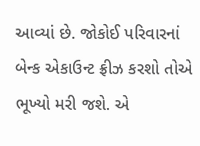આવ્યાં છે. જોકોઈ પરિવારનાં બેન્ક એકાઉન્ટ ફ્રીઝ કરશો તોએ ભૂખ્યો મરી જશે. એ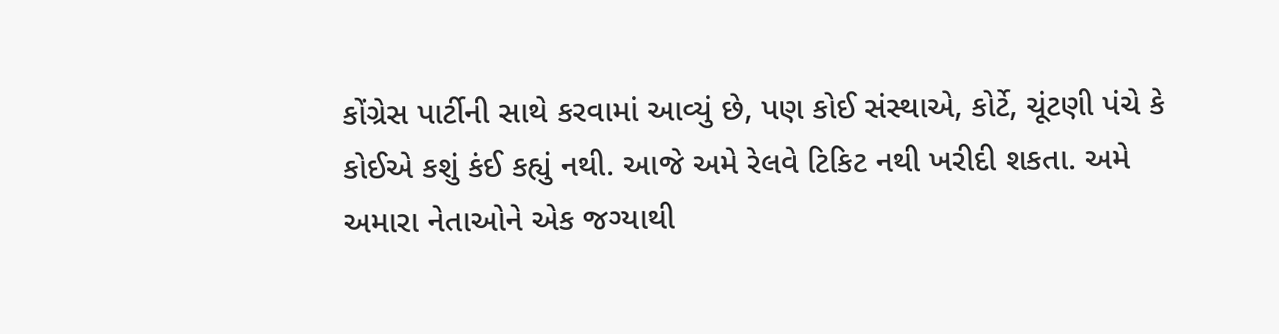કોંગ્રેસ પાર્ટીની સાથે કરવામાં આવ્યું છે, પણ કોઈ સંસ્થાએ, કોર્ટે, ચૂંટણી પંચે કે કોઈએ કશું કંઈ કહ્યું નથી. આજે અમે રેલવે ટિકિટ નથી ખરીદી શકતા. અમે અમારા નેતાઓને એક જગ્યાથી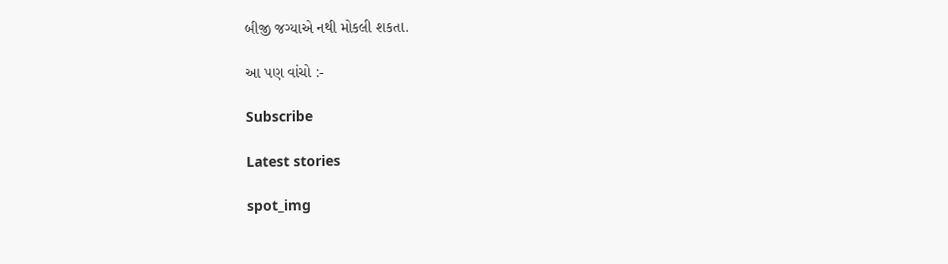બીજી જગ્યાએ નથી મોકલી શકતા.

આ પણ વાંચો :-

Subscribe

Latest stories

spot_img